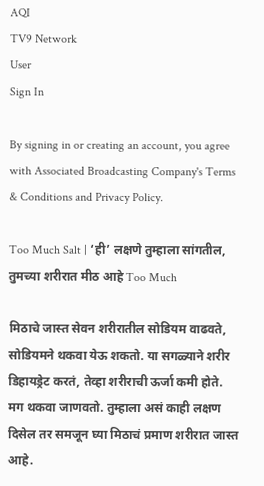AQI
TV9 Network
User
Sign In

By signing in or creating an account, you agree with Associated Broadcasting Company's Terms & Conditions and Privacy Policy.

Too Much Salt | ‘ही’ लक्षणे तुम्हाला सांगतील, तुमच्या शरीरात मीठ आहे Too Much

मिठाचे जास्त सेवन शरीरातील सोडियम वाढवते, सोडियमने थकवा येऊ शकतो. या सगळ्याने शरीर डिहायड्रेट करतं, तेव्हा शरीराची ऊर्जा कमी होते. मग थकवा जाणवतो. तुम्हाला असं काही लक्षण दिसेल तर समजून घ्या मिठाचं प्रमाण शरीरात जास्त आहे.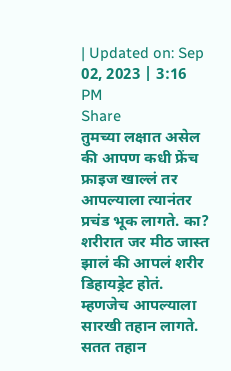| Updated on: Sep 02, 2023 | 3:16 PM
Share
तुमच्या लक्षात असेल की आपण कधी फ्रेंच फ्राइज खाल्लं तर आपल्याला त्यानंतर प्रचंड भूक लागते. का? शरीरात जर मीठ जास्त झालं की आपलं शरीर डिहायड्रेट होतं. म्हणजेच आपल्याला सारखी तहान लागते. सतत तहान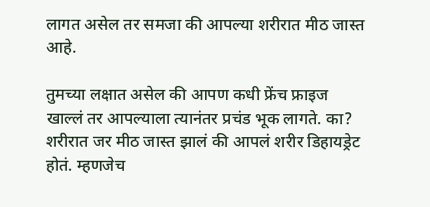लागत असेल तर समजा की आपल्या शरीरात मीठ जास्त आहे.

तुमच्या लक्षात असेल की आपण कधी फ्रेंच फ्राइज खाल्लं तर आपल्याला त्यानंतर प्रचंड भूक लागते. का? शरीरात जर मीठ जास्त झालं की आपलं शरीर डिहायड्रेट होतं. म्हणजेच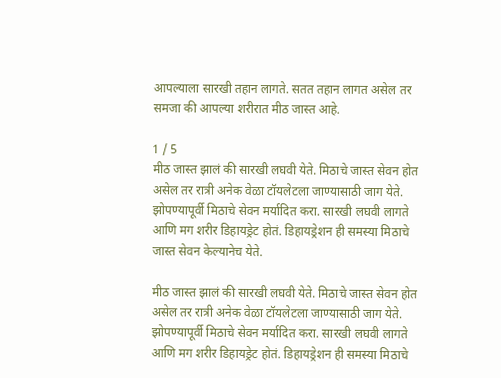आपल्याला सारखी तहान लागते. सतत तहान लागत असेल तर समजा की आपल्या शरीरात मीठ जास्त आहे.

1 / 5
मीठ जास्त झालं की सारखी लघवी येते. मिठाचे जास्त सेवन होत असेल तर रात्री अनेक वेळा टॉयलेटला जाण्यासाठी जाग येते. झोपण्यापूर्वी मिठाचे सेवन मर्यादित करा. सारखी लघवी लागते आणि मग शरीर डिहायड्रेट होतं. डिहायड्रेशन ही समस्या मिठाचे जास्त सेवन केल्यानेच येते.

मीठ जास्त झालं की सारखी लघवी येते. मिठाचे जास्त सेवन होत असेल तर रात्री अनेक वेळा टॉयलेटला जाण्यासाठी जाग येते. झोपण्यापूर्वी मिठाचे सेवन मर्यादित करा. सारखी लघवी लागते आणि मग शरीर डिहायड्रेट होतं. डिहायड्रेशन ही समस्या मिठाचे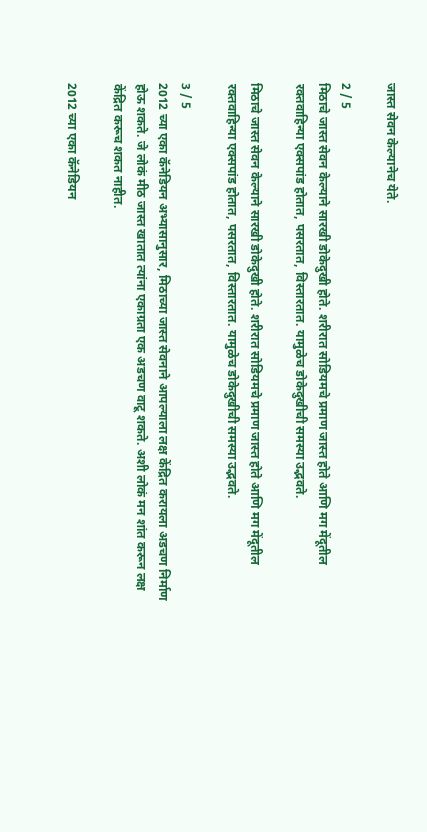जास्त सेवन केल्यानेच येते.

2 / 5
मिठाचे जास्त सेवन केल्याने सारखी डोकेदुखी होते. शरीरात सोडियमचे प्रमाण जास्त होते आणि मग मेंदूतील रक्तवाहिन्या एक्सपांड होतात, पसरतात, विस्तारतात. यामुळेच डोकेदुखीची समस्या उद्भवते.

मिठाचे जास्त सेवन केल्याने सारखी डोकेदुखी होते. शरीरात सोडियमचे प्रमाण जास्त होते आणि मग मेंदूतील रक्तवाहिन्या एक्सपांड होतात, पसरतात, विस्तारतात. यामुळेच डोकेदुखीची समस्या उद्भवते.

3 / 5
2012 च्या एका कॅनेडियन अभ्यासानुसार, मिठाच्या जास्त सेवनाने आपल्याला लक्ष केंद्रित करायला अडचण निर्माण होऊ शकते. जे लोकं मीठ जास्त खातात त्यांना एकाग्रता एक अडचण वाटू शकते. अशी लोकं मन शांत करून लक्ष केंद्रित करूच शकत नाहीत.

2012 च्या एका कॅनेडियन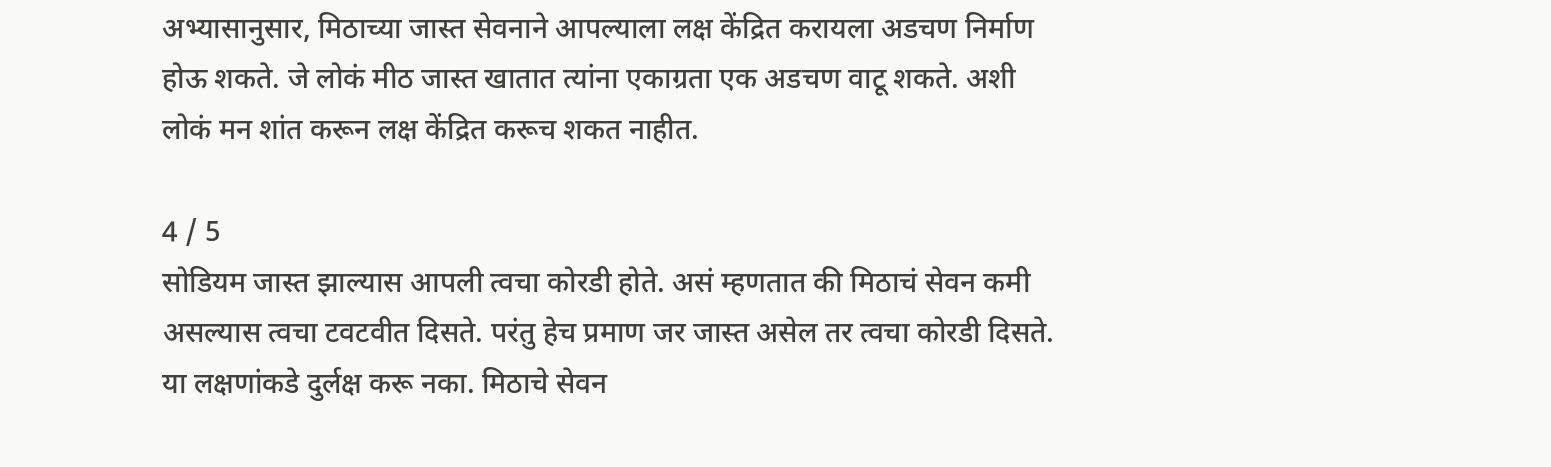अभ्यासानुसार, मिठाच्या जास्त सेवनाने आपल्याला लक्ष केंद्रित करायला अडचण निर्माण होऊ शकते. जे लोकं मीठ जास्त खातात त्यांना एकाग्रता एक अडचण वाटू शकते. अशी लोकं मन शांत करून लक्ष केंद्रित करूच शकत नाहीत.

4 / 5
सोडियम जास्त झाल्यास आपली त्वचा कोरडी होते. असं म्हणतात की मिठाचं सेवन कमी असल्यास त्वचा टवटवीत दिसते. परंतु हेच प्रमाण जर जास्त असेल तर त्वचा कोरडी दिसते. या लक्षणांकडे दुर्लक्ष करू नका. मिठाचे सेवन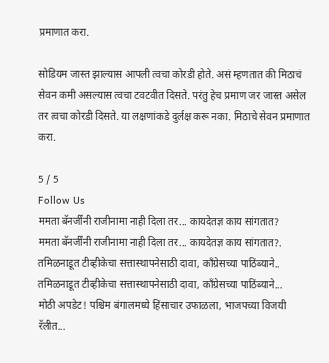प्रमाणात करा.

सोडियम जास्त झाल्यास आपली त्वचा कोरडी होते. असं म्हणतात की मिठाचं सेवन कमी असल्यास त्वचा टवटवीत दिसते. परंतु हेच प्रमाण जर जास्त असेल तर त्वचा कोरडी दिसते. या लक्षणांकडे दुर्लक्ष करू नका. मिठाचे सेवन प्रमाणात करा.

5 / 5
Follow Us
ममता बॅनर्जींनी राजीनामा नाही दिला तर... कायदेतज्ञ काय सांगतात?
ममता बॅनर्जींनी राजीनामा नाही दिला तर... कायदेतज्ञ काय सांगतात?.
तमिळनाडूत टीव्हीकेचा सत्तास्थापनेसाठी दावा, काँग्रेसच्या पाठिंब्याने..
तमिळनाडूत टीव्हीकेचा सत्तास्थापनेसाठी दावा, काँग्रेसच्या पाठिंब्याने...
मोठी अपडेट! पश्चिम बंगालमध्ये हिंसाचार उफाळला, भाजपच्या विजयी रॅलीत...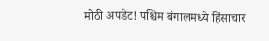मोठी अपडेट! पश्चिम बंगालमध्ये हिंसाचार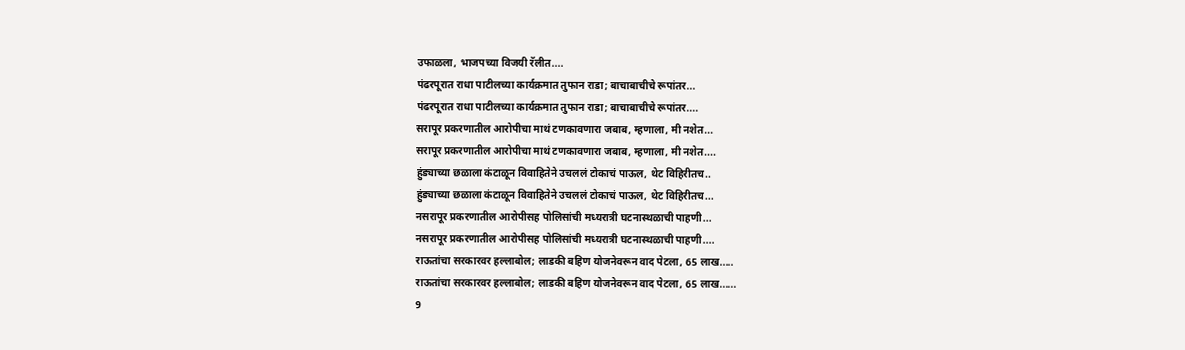उफाळला, भाजपच्या विजयी रॅलीत....
पंढरपूरात राधा पाटीलच्या कार्यक्रमात तुफान राडा; बाचाबाचीचे रूपांतर...
पंढरपूरात राधा पाटीलच्या कार्यक्रमात तुफान राडा; बाचाबाचीचे रूपांतर....
सरापूर प्रकरणातील आरोपीचा माथं टणकावणारा जबाब, म्हणाला, मी नशेत...
सरापूर प्रकरणातील आरोपीचा माथं टणकावणारा जबाब, म्हणाला, मी नशेत....
हुंड्याच्या छळाला कंटाळून विवाहितेने उचललं टोकाचं पाऊल, थेट विहिरीतच..
हुंड्याच्या छळाला कंटाळून विवाहितेने उचललं टोकाचं पाऊल, थेट विहिरीतच...
नसरापूर प्रकरणातील आरोपीसह पोलिसांची मध्यरात्री घटनास्थळाची पाहणी...
नसरापूर प्रकरणातील आरोपीसह पोलिसांची मध्यरात्री घटनास्थळाची पाहणी....
राऊतांचा सरकारवर हल्लाबोल; लाडकी बहिण योजनेवरून वाद पेटला, 65 लाख.....
राऊतांचा सरकारवर हल्लाबोल; लाडकी बहिण योजनेवरून वाद पेटला, 65 लाख......
9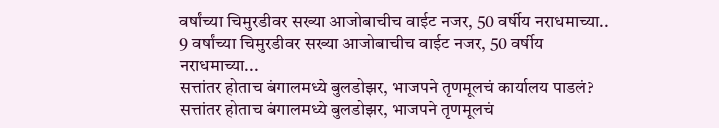वर्षांच्या चिमुरडीवर सख्या आजोबाचीच वाईट नजर, 50 वर्षीय नराधमाच्या..
9 वर्षांच्या चिमुरडीवर सख्या आजोबाचीच वाईट नजर, 50 वर्षीय नराधमाच्या...
सत्तांतर होताच बंगालमध्ये बुलडोझर, भाजपने तृणमूलचं कार्यालय पाडलं?
सत्तांतर होताच बंगालमध्ये बुलडोझर, भाजपने तृणमूलचं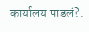कार्यालय पाडलं?.